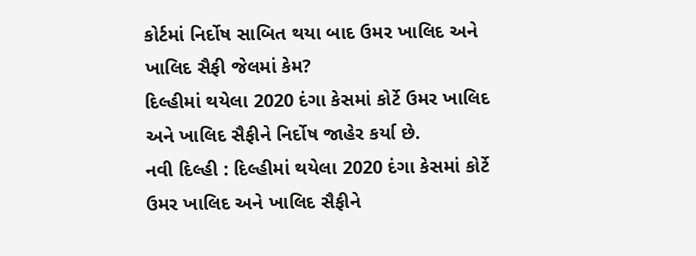કોર્ટમાં નિર્દોષ સાબિત થયા બાદ ઉમર ખાલિદ અને ખાલિદ સૈફી જેલમાં કેમ?
દિલ્હીમાં થયેલા 2020 દંગા કેસમાં કોર્ટે ઉમર ખાલિદ અને ખાલિદ સૈફીને નિર્દોષ જાહેર કર્યા છે.
નવી દિલ્હી : દિલ્હીમાં થયેલા 2020 દંગા કેસમાં કોર્ટે ઉમર ખાલિદ અને ખાલિદ સૈફીને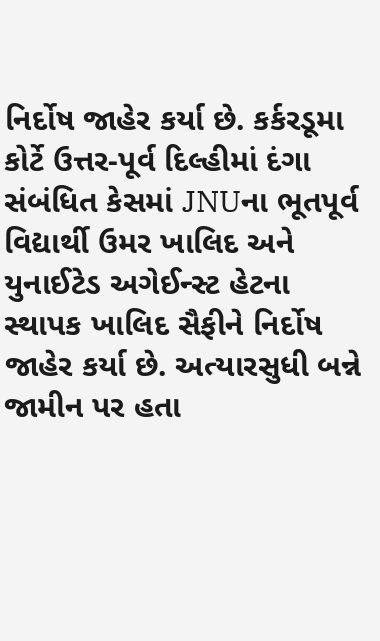નિર્દોષ જાહેર કર્યા છે. કર્કરડૂમા કોર્ટે ઉત્તર-પૂર્વ દિલ્હીમાં દંગા સંબંધિત કેસમાં JNUના ભૂતપૂર્વ વિદ્યાર્થી ઉમર ખાલિદ અને યુનાઈટેડ અગેઈન્સ્ટ હેટના સ્થાપક ખાલિદ સૈફીને નિર્દોષ જાહેર કર્યા છે. અત્યારસુધી બન્ને જામીન પર હતા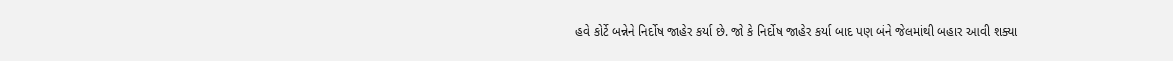હવે કોર્ટે બન્નેને નિર્દોષ જાહેર કર્યા છે. જો કે નિર્દોષ જાહેર કર્યા બાદ પણ બંને જેલમાંથી બહાર આવી શક્યા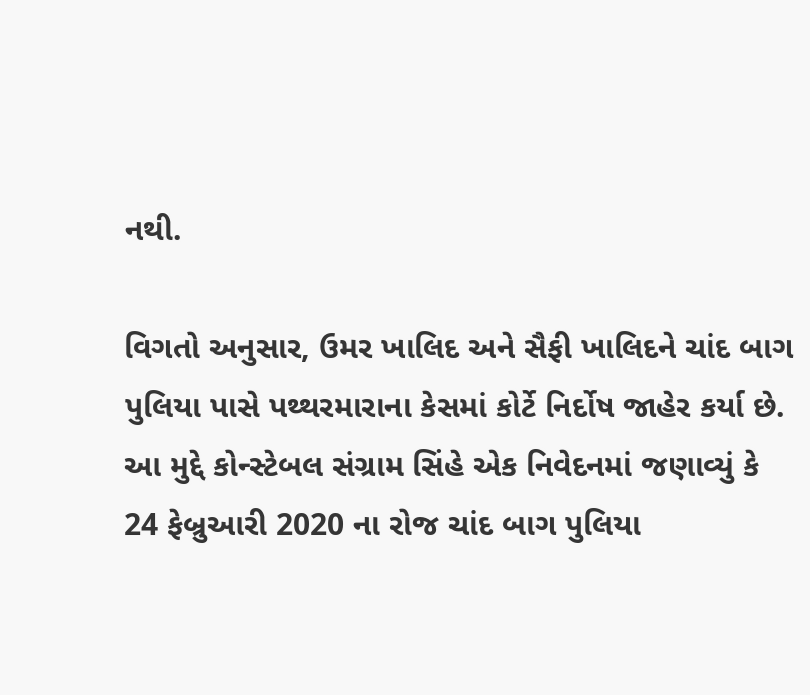નથી.

વિગતો અનુસાર, ઉમર ખાલિદ અને સૈફી ખાલિદને ચાંદ બાગ પુલિયા પાસે પથ્થરમારાના કેસમાં કોર્ટે નિર્દોષ જાહેર કર્યા છે. આ મુદ્દે કોન્સ્ટેબલ સંગ્રામ સિંહે એક નિવેદનમાં જણાવ્યું કે 24 ફેબ્રુઆરી 2020 ના રોજ ચાંદ બાગ પુલિયા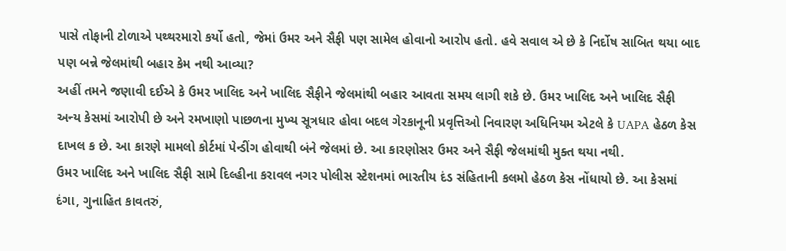પાસે તોફાની ટોળાએ પથ્થરમારો કર્યો હતો, જેમાં ઉમર અને સૈફી પણ સામેલ હોવાનો આરોપ હતો. હવે સવાલ એ છે કે નિર્દોષ સાબિત થયા બાદ પણ બન્ને જેલમાંથી બહાર કેમ નથી આવ્યા?
અહીં તમને જણાવી દઈએ કે ઉમર ખાલિદ અને ખાલિદ સૈફીને જેલમાંથી બહાર આવતા સમય લાગી શકે છે. ઉમર ખાલિદ અને ખાલિદ સૈફી અન્ય કેસમાં આરોપી છે અને રમખાણો પાછળના મુખ્ય સૂત્રધાર હોવા બદલ ગેરકાનૂની પ્રવૃત્તિઓ નિવારણ અધિનિયમ એટલે કે UAPA હેઠળ કેસ દાખલ ક છે. આ કારણે મામલો કોર્ટમાં પેન્ડીંગ હોવાથી બંને જેલમાં છે. આ કારણોસર ઉમર અને સૈફી જેલમાંથી મુક્ત થયા નથી.
ઉમર ખાલિદ અને ખાલિદ સૈફી સામે દિલ્હીના કરાવલ નગર પોલીસ સ્ટેશનમાં ભારતીય દંડ સંહિતાની કલમો હેઠળ કેસ નોંધાયો છે. આ કેસમાં દંગા, ગુનાહિત કાવતરું,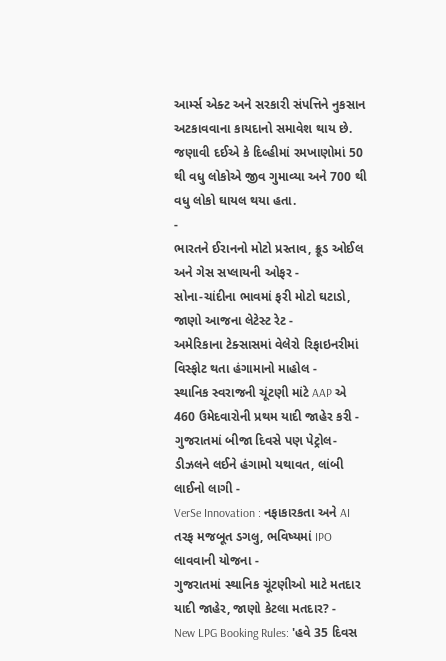આર્મ્સ એક્ટ અને સરકારી સંપત્તિને નુકસાન અટકાવવાના કાયદાનો સમાવેશ થાય છે. જણાવી દઈએ કે દિલ્હીમાં રમખાણોમાં 50 થી વધુ લોકોએ જીવ ગુમાવ્યા અને 700 થી વધુ લોકો ઘાયલ થયા હતા.
-
ભારતને ઈરાનનો મોટો પ્રસ્તાવ, ક્રૂડ ઓઈલ અને ગેસ સપ્લાયની ઓફર -
સોના-ચાંદીના ભાવમાં ફરી મોટો ઘટાડો, જાણો આજના લેટેસ્ટ રેટ -
અમેરિકાના ટેક્સાસમાં વેલેરો રિફાઇનરીમાં વિસ્ફોટ થતા હંગામાનો માહોલ -
સ્થાનિક સ્વરાજની ચૂંટણી માંટે AAP એ 460 ઉમેદવારોની પ્રથમ યાદી જાહેર કરી -
ગુજરાતમાં બીજા દિવસે પણ પેટ્રોલ-ડીઝલને લઈને હંગામો યથાવત, લાંબી લાઈનો લાગી -
VerSe Innovation : નફાકારકતા અને AI તરફ મજબૂત ડગલુ, ભવિષ્યમાં IPO લાવવાની યોજના -
ગુજરાતમાં સ્થાનિક ચૂંટણીઓ માટે મતદાર યાદી જાહેર, જાણો કેટલા મતદાર? -
New LPG Booking Rules: 'હવે 35 દિવસ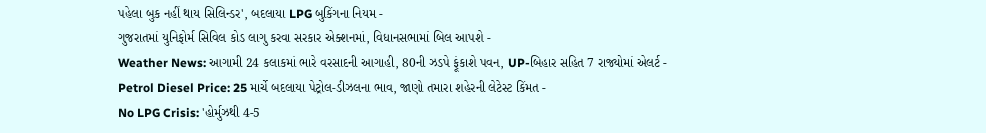પહેલા બુક નહીં થાય સિલિન્ડર', બદલાયા LPG બુકિંગના નિયમ -
ગુજરાતમાં યુનિફોર્મ સિવિલ કોડ લાગુ કરવા સરકાર એક્શનમાં, વિધાનસભામાં બિલ આપશે -
Weather News: આગામી 24 કલાકમાં ભારે વરસાદની આગાહી, 80ની ઝડપે ફૂંકાશે પવન, UP-બિહાર સહિત 7 રાજ્યોમાં એલર્ટ -
Petrol Diesel Price: 25 માર્ચે બદલાયા પેટ્રોલ-ડીઝલના ભાવ, જાણો તમારા શહેરની લેટેસ્ટ કિંમત -
No LPG Crisis: 'હોર્મુઝથી 4-5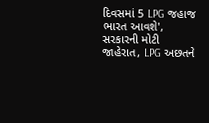દિવસમાં 5 LPG જહાજ ભારત આવશે', સરકારની મોટી જાહેરાત, LPG અછતને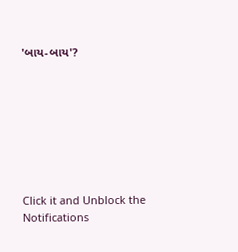'બાય-બાય'?








Click it and Unblock the Notifications